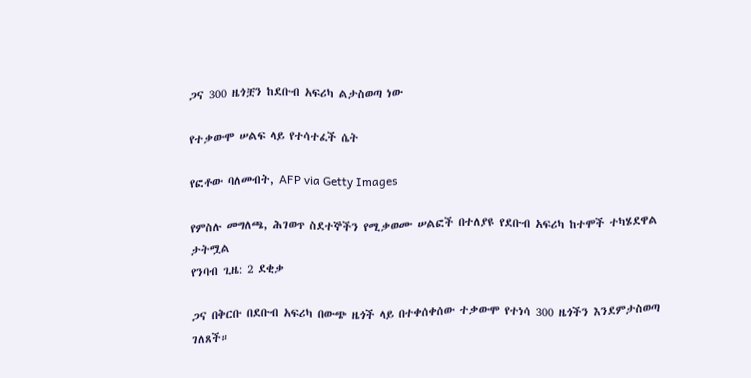ጋና 300 ዜጎቿን ከደቡብ አፍሪካ ልታስወጣ ነው

የተቃውሞ ሠልፍ ላይ የተሳተፈች ሴት

የፎቶው ባለመብት, AFP via Getty Images

የምስሉ መግለጫ, ሕገወጥ ስደተኞችን የሚቃወሙ ሠልፎች በተለያዩ የደቡብ አፍሪካ ከተሞች ተካሄደዋል
ታትሟል
የንባብ ጊዜ: 2 ደቂቃ

ጋና በቅርቡ በደቡብ አፍሪካ በውጭ ዜጎች ላይ በተቀሰቀሰው ተቃውሞ የተነሳ 300 ዜጎችን እንደምታስወጣ ገለጸች።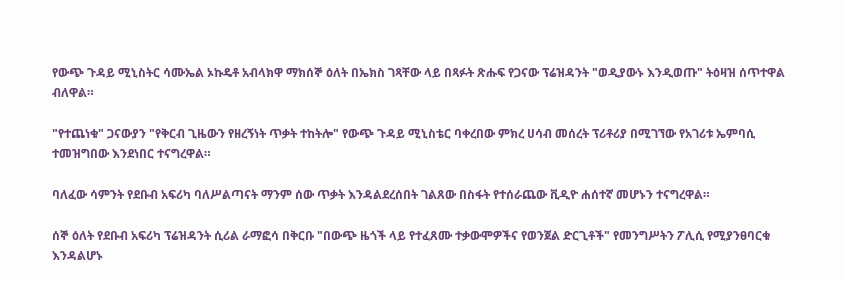የውጭ ጉዳይ ሚኒስትር ሳሙኤል ኦኩዴቶ አብላክዋ ማክሰኞ ዕለት በኤክስ ገጻቸው ላይ በጻፉት ጽሑፍ የጋናው ፕሬዝዳንት "ወዲያውኑ እንዲወጡ" ትዕዛዝ ሰጥተዋል ብለዋል።

"የተጨነቁ" ጋናውያን "የቅርብ ጊዜውን የዘረኝነት ጥቃት ተከትሎ" የውጭ ጉዳይ ሚኒስቴር ባቀረበው ምክረ ሀሳብ መሰረት ፕሪቶሪያ በሚገኘው የአገሪቱ ኤምባሲ ተመዝግበው እንደነበር ተናግረዋል።

ባለፈው ሳምንት የደቡብ አፍሪካ ባለሥልጣናት ማንም ሰው ጥቃት እንዳልደረሰበት ገልጸው በስፋት የተሰራጨው ቪዲዮ ሐሰተኛ መሆኑን ተናግረዋል።

ሰኞ ዕለት የደቡብ አፍሪካ ፕሬዝዳንት ሲሪል ራማፎሳ በቅርቡ "በውጭ ዜጎች ላይ የተፈጸሙ ተቃውሞዎችና የወንጀል ድርጊቶች" የመንግሥትን ፖሊሲ የሚያንፀባርቁ እንዳልሆኑ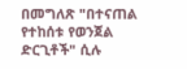በመግለጽ "በተናጠል የተከሰቱ የወንጀል ድርጊቶች" ሲሉ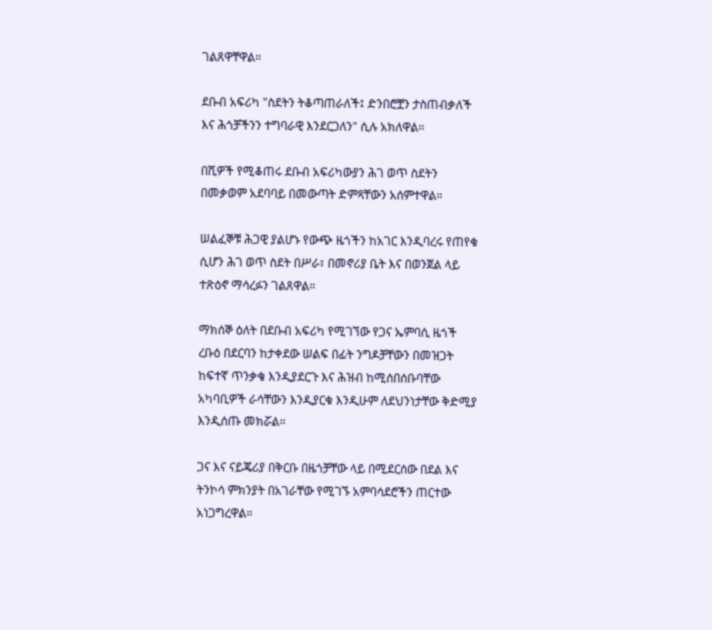ገልጸዋቸዋል።

ደቡብ አፍሪካ "ስደትን ትቆጣጠራለች፤ ድንበሮቿን ታስጠብቃለች እና ሕጎቻችንን ተግባራዊ እንደርጋለን" ሲሉ አክለዋል።

በሺዎች የሚቆጠሩ ደቡብ አፍሪካውያን ሕገ ወጥ ስደትን በመቃወም አደባባይ በመውጣት ድምጻቸውን አሰምተዋል።

ሠልፈኞቹ ሕጋዊ ያልሆኑ የውጭ ዜጎችን ከአገር እንዲባረሩ የጠየቁ ሲሆን ሕገ ወጥ ስደት በሥራ፣ በመኖሪያ ቤት እና በወንጀል ላይ ተጽዕኖ ማሳረፉን ገልጸዋል።

ማክሰኞ ዕለት በደቡብ አፍሪካ የሚገኘው የጋና ኤምባሲ ዜጎች ረቡዕ በደርባን ከታቀደው ሠልፍ በፊት ንግዶቻቸውን በመዝጋት ከፍተኛ ጥንቃቄ እንዲያደርጉ እና ሕዝብ ከሚሰበሰቡባቸው አካባቢዎች ራሳቸውን እንዲያርቁ እንዲሁም ለደህንነታቸው ቅድሚያ እንዲሰጡ መክሯል።

ጋና እና ናይጄሪያ በቅርቡ በዜጎቻቸው ላይ በሚደርሰው በደል እና ትንኮሳ ምክንያት በአገራቸው የሚገኙ አምባሳደሮችን ጠርተው አነጋግረዋል።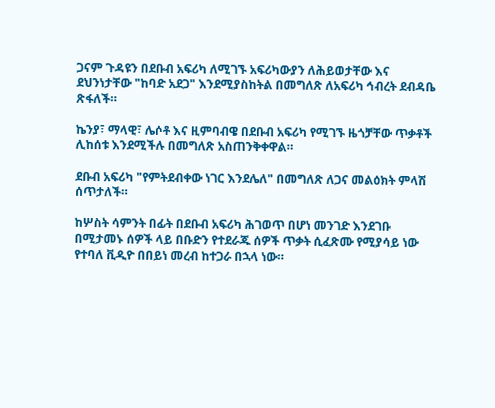ጋናም ጉዳዩን በደቡብ አፍሪካ ለሚገኙ አፍሪካውያን ለሕይወታቸው እና ደህንነታቸው "ከባድ አደጋ" እንደሚያስከትል በመግለጽ ለአፍሪካ ኅብረት ደብዳቤ ጽፋለች።

ኬንያ፣ ማላዊ፣ ሌሶቶ እና ዚምባብዌ በደቡብ አፍሪካ የሚገኙ ዜጎቻቸው ጥቃቶች ሊከሰቱ እንደሚችሉ በመግለጽ አስጠንቅቀዋል።

ደቡብ አፍሪካ "የምትደብቀው ነገር እንደሌለ" በመግለጽ ለጋና መልዕክት ምላሽ ሰጥታለች።

ከሦስት ሳምንት በፊት በደቡብ አፍሪካ ሕገወጥ በሆነ መንገድ እንደገቡ በሚታመኑ ሰዎች ላይ በቡድን የተደራጁ ሰዎች ጥቃት ሲፈጽሙ የሚያሳይ ነው የተባለ ቪዲዮ በበይነ መረብ ከተጋራ በኋላ ነው።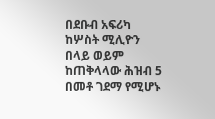በደቡብ አፍሪካ ከሦስት ሚሊዮን በላይ ወይም ከጠቅላላው ሕዝብ 5 በመቶ ገደማ የሚሆኑ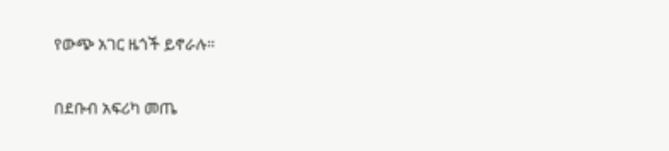የውጭ አገር ዜጎች ይኖራሉ።

በደቡብ አፍሪካ መጤ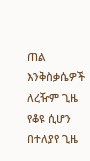ጠል እንቅስቃሴዎች ለረዥም ጊዜ የቆዩ ሲሆን በተለያየ ጊዜ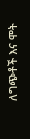ለግጭቶች እና ሞት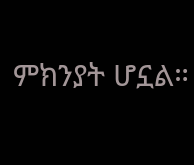ምክንያት ሆኗል።